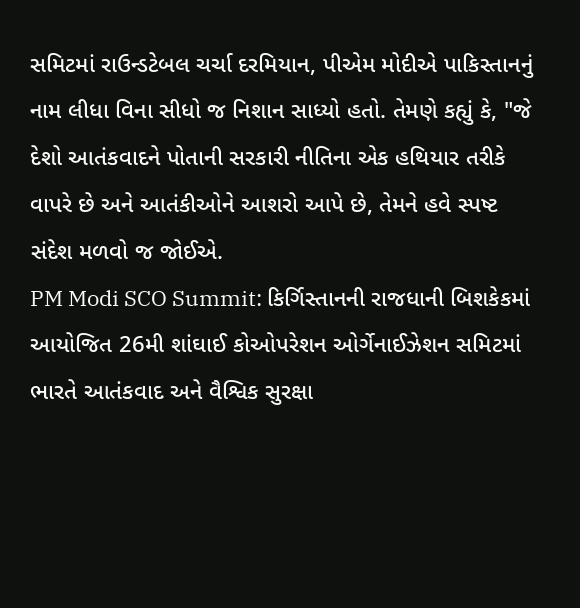સમિટમાં રાઉન્ડટેબલ ચર્ચા દરમિયાન, પીએમ મોદીએ પાકિસ્તાનનું નામ લીધા વિના સીધો જ નિશાન સાધ્યો હતો. તેમણે કહ્યું કે, "જે દેશો આતંકવાદને પોતાની સરકારી નીતિના એક હથિયાર તરીકે વાપરે છે અને આતંકીઓને આશરો આપે છે, તેમને હવે સ્પષ્ટ સંદેશ મળવો જ જોઈએ.
PM Modi SCO Summit: કિર્ગિસ્તાનની રાજધાની બિશકેકમાં આયોજિત 26મી શાંઘાઈ કોઓપરેશન ઓર્ગેનાઈઝેશન સમિટમાં ભારતે આતંકવાદ અને વૈશ્વિક સુરક્ષા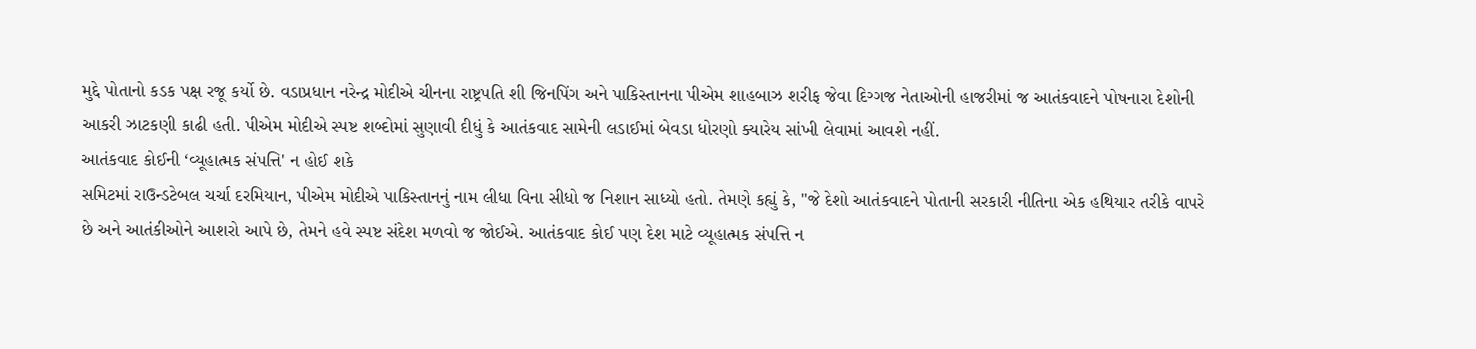મુદ્દે પોતાનો કડક પક્ષ રજૂ કર્યો છે. વડાપ્રધાન નરેન્દ્ર મોદીએ ચીનના રાષ્ટ્રપતિ શી જિનપિંગ અને પાકિસ્તાનના પીએમ શાહબાઝ શરીફ જેવા દિગ્ગજ નેતાઓની હાજરીમાં જ આતંકવાદને પોષનારા દેશોની આકરી ઝાટકણી કાઢી હતી. પીએમ મોદીએ સ્પષ્ટ શબ્દોમાં સુણાવી દીધું કે આતંકવાદ સામેની લડાઈમાં બેવડા ધોરણો ક્યારેય સાંખી લેવામાં આવશે નહીં.
આતંકવાદ કોઈની ‘વ્યૂહાત્મક સંપત્તિ' ન હોઈ શકે
સમિટમાં રાઉન્ડટેબલ ચર્ચા દરમિયાન, પીએમ મોદીએ પાકિસ્તાનનું નામ લીધા વિના સીધો જ નિશાન સાધ્યો હતો. તેમણે કહ્યું કે, "જે દેશો આતંકવાદને પોતાની સરકારી નીતિના એક હથિયાર તરીકે વાપરે છે અને આતંકીઓને આશરો આપે છે, તેમને હવે સ્પષ્ટ સંદેશ મળવો જ જોઈએ. આતંકવાદ કોઈ પણ દેશ માટે વ્યૂહાત્મક સંપત્તિ ન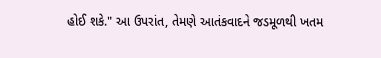હોઈ શકે." આ ઉપરાંત, તેમણે આતંકવાદને જડમૂળથી ખતમ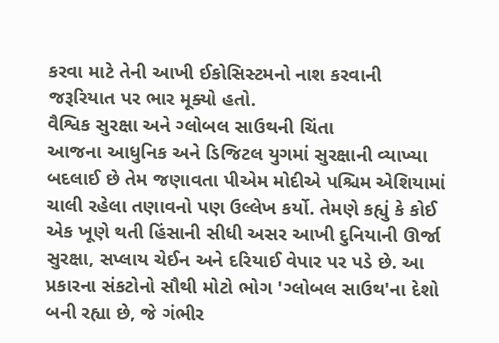કરવા માટે તેની આખી ઈકોસિસ્ટમનો નાશ કરવાની જરૂરિયાત પર ભાર મૂક્યો હતો.
વૈશ્વિક સુરક્ષા અને ગ્લોબલ સાઉથની ચિંતા
આજના આધુનિક અને ડિજિટલ યુગમાં સુરક્ષાની વ્યાખ્યા બદલાઈ છે તેમ જણાવતા પીએમ મોદીએ પશ્ચિમ એશિયામાં ચાલી રહેલા તણાવનો પણ ઉલ્લેખ કર્યો. તેમણે કહ્યું કે કોઈ એક ખૂણે થતી હિંસાની સીધી અસર આખી દુનિયાની ઊર્જા સુરક્ષા, સપ્લાય ચેઈન અને દરિયાઈ વેપાર પર પડે છે. આ પ્રકારના સંકટોનો સૌથી મોટો ભોગ 'ગ્લોબલ સાઉથ'ના દેશો બની રહ્યા છે, જે ગંભીર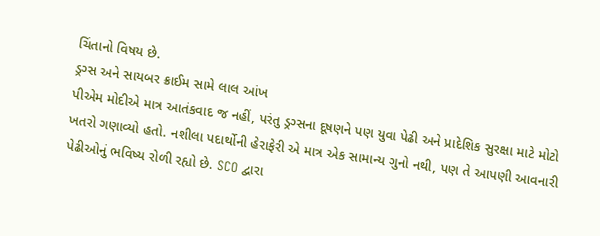ચિંતાનો વિષય છે.
ડ્રગ્સ અને સાયબર ક્રાઈમ સામે લાલ આંખ
પીએમ મોદીએ માત્ર આતંકવાદ જ નહીં, પરંતુ ડ્રગ્સના દૂષણને પણ યુવા પેઢી અને પ્રાદેશિક સુરક્ષા માટે મોટો ખતરો ગણાવ્યો હતો. નશીલા પદાર્થોની હેરાફેરી એ માત્ર એક સામાન્ય ગુનો નથી, પણ તે આપણી આવનારી પેઢીઓનું ભવિષ્ય રોળી રહ્યો છે. SCO દ્વારા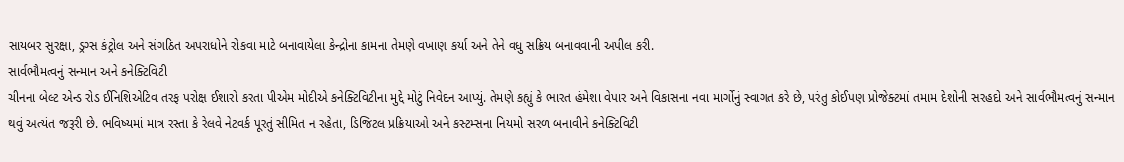સાયબર સુરક્ષા, ડ્રગ્સ કંટ્રોલ અને સંગઠિત અપરાધોને રોકવા માટે બનાવાયેલા કેન્દ્રોના કામના તેમણે વખાણ કર્યા અને તેને વધુ સક્રિય બનાવવાની અપીલ કરી.
સાર્વભૌમત્વનું સન્માન અને કનેક્ટિવિટી
ચીનના બેલ્ટ એન્ડ રોડ ઈનિશિએટિવ તરફ પરોક્ષ ઈશારો કરતા પીએમ મોદીએ કનેક્ટિવિટીના મુદ્દે મોટું નિવેદન આપ્યું. તેમણે કહ્યું કે ભારત હંમેશા વેપાર અને વિકાસના નવા માર્ગોનું સ્વાગત કરે છે, પરંતુ કોઈપણ પ્રોજેક્ટમાં તમામ દેશોની સરહદો અને સાર્વભૌમત્વનું સન્માન થવું અત્યંત જરૂરી છે. ભવિષ્યમાં માત્ર રસ્તા કે રેલવે નેટવર્ક પૂરતું સીમિત ન રહેતા, ડિજિટલ પ્રક્રિયાઓ અને કસ્ટમ્સના નિયમો સરળ બનાવીને કનેક્ટિવિટી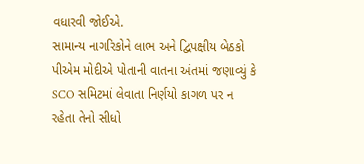વધારવી જોઈએ.
સામાન્ય નાગરિકોને લાભ અને દ્વિપક્ષીય બેઠકો
પીએમ મોદીએ પોતાની વાતના અંતમાં જણાવ્યું કે SCO સમિટમાં લેવાતા નિર્ણયો કાગળ પર ન રહેતા તેનો સીધો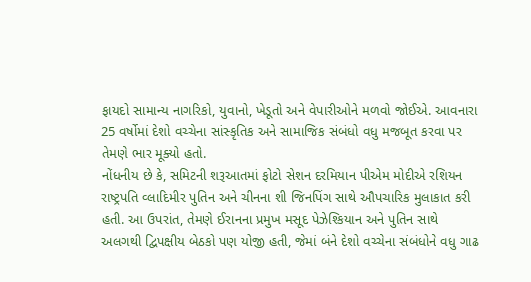ફાયદો સામાન્ય નાગરિકો, યુવાનો, ખેડૂતો અને વેપારીઓને મળવો જોઈએ. આવનારા 25 વર્ષોમાં દેશો વચ્ચેના સાંસ્કૃતિક અને સામાજિક સંબંધો વધુ મજબૂત કરવા પર તેમણે ભાર મૂક્યો હતો.
નોંધનીય છે કે, સમિટની શરૂઆતમાં ફોટો સેશન દરમિયાન પીએમ મોદીએ રશિયન રાષ્ટ્રપતિ વ્લાદિમીર પુતિન અને ચીનના શી જિનપિંગ સાથે ઔપચારિક મુલાકાત કરી હતી. આ ઉપરાંત, તેમણે ઈરાનના પ્રમુખ મસૂદ પેઝેશ્કિયાન અને પુતિન સાથે અલગથી દ્વિપક્ષીય બેઠકો પણ યોજી હતી, જેમાં બંને દેશો વચ્ચેના સંબંધોને વધુ ગાઢ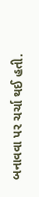બનાવવા પર ચર્ચા થઈ હતી.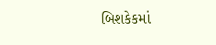બિશકેકમાં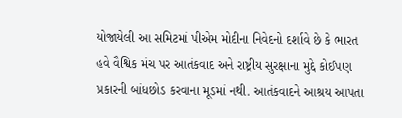યોજાયેલી આ સમિટમાં પીએમ મોદીના નિવેદનો દર્શાવે છે કે ભારત હવે વૈશ્વિક મંચ પર આતંકવાદ અને રાષ્ટ્રીય સુરક્ષાના મુદ્દે કોઈપણ પ્રકારની બાંધછોડ કરવાના મૂડમાં નથી. આતંકવાદને આશ્રય આપતા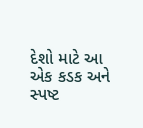દેશો માટે આ એક કડક અને સ્પષ્ટ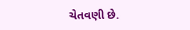ચેતવણી છે.